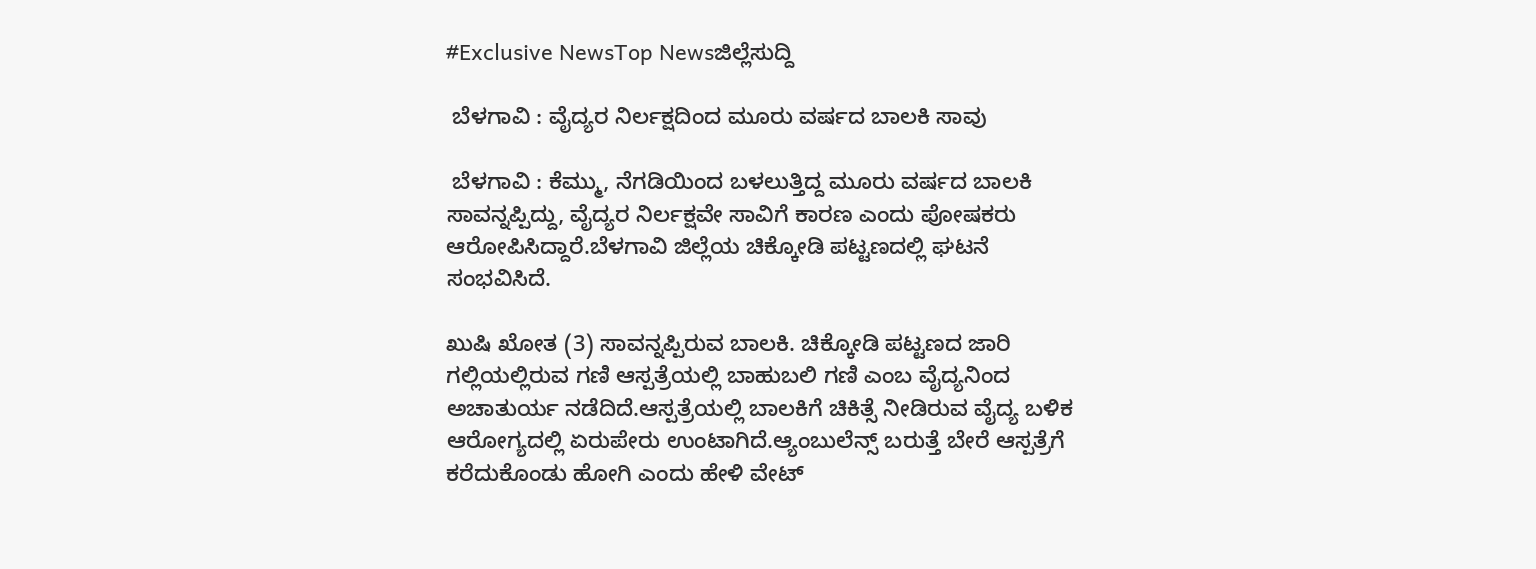#Exclusive NewsTop Newsಜಿಲ್ಲೆಸುದ್ದಿ

 ಬೆಳಗಾವಿ : ವೈದ್ಯರ ನಿರ್ಲಕ್ಷದಿಂದ ಮೂರು ವರ್ಷದ ಬಾಲಕಿ ಸಾವು

 ಬೆಳಗಾವಿ : ಕೆಮ್ಮು, ನೆಗಡಿಯಿಂದ ಬಳಲುತ್ತಿದ್ದ ಮೂರು ವರ್ಷದ ಬಾಲಕಿ ಸಾವನ್ನಪ್ಪಿದ್ದು, ವೈದ್ಯರ ನಿರ್ಲಕ್ಷವೇ ಸಾವಿಗೆ ಕಾರಣ ಎಂದು ಪೋಷಕರು ಆರೋಪಿಸಿದ್ದಾರೆ.ಬೆಳಗಾವಿ ಜಿಲ್ಲೆಯ ಚಿಕ್ಕೋಡಿ ಪಟ್ಟಣದಲ್ಲಿ ಘಟನೆ ಸಂಭವಿಸಿದೆ.

ಖುಷಿ ಖೋತ (3) ಸಾವನ್ನಪ್ಪಿರುವ ಬಾಲಕಿ. ಚಿಕ್ಕೋಡಿ ಪಟ್ಟಣದ ಜಾರಿ ಗಲ್ಲಿಯಲ್ಲಿರುವ ಗಣಿ ಆಸ್ಪತ್ರೆ‌ಯಲ್ಲಿ ಬಾಹುಬಲಿ ಗಣಿ ಎಂಬ ವೈದ್ಯನಿಂದ ಅಚಾತುರ್ಯ ನಡೆದಿದೆ.ಆಸ್ಪತ್ರೆಯಲ್ಲಿ ಬಾಲಕಿಗೆ ಚಿಕಿತ್ಸೆ ನೀಡಿರುವ ವೈದ್ಯ ಬಳಿಕ  ಆರೋಗ್ಯದಲ್ಲಿ ಏರುಪೇರು ಉಂಟಾಗಿದೆ.ಆ್ಯಂಬುಲೆನ್ಸ್ ಬರುತ್ತೆ ಬೇರೆ ಆಸ್ಪತ್ರೆಗೆ ಕರೆದುಕೊಂಡು ಹೋಗಿ ಎಂದು ಹೇಳಿ ವೇಟ್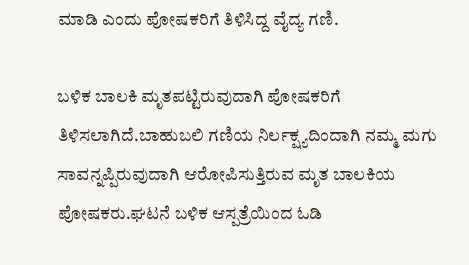ಮಾಡಿ ಎಂದು ಪೋಷಕರಿಗೆ ತಿಳಿಸಿದ್ದ ವೈದ್ಯ ಗಣಿ.

ಬಳಿಕ ಬಾಲಕಿ ಮೃತಪಟ್ಟಿರುವುದಾಗಿ ಪೋಷಕರಿಗೆ ತಿಳಿಸಲಾಗಿದೆ.ಬಾಹುಬಲಿ ಗಣಿಯ ನಿರ್ಲಕ್ಷ್ಯದಿಂದಾಗಿ ನಮ್ಮ ಮಗು ಸಾವನ್ನಪ್ಪಿರುವುದಾಗಿ ಆರೋಪಿಸುತ್ತಿರುವ ಮೃತ ಬಾಲಕಿಯ ಪೋಷಕರು.ಘಟನೆ ಬಳಿಕ ಆಸ್ಪತ್ರೆಯಿಂದ ಓಡಿ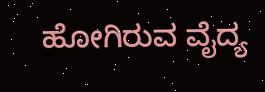ಹೋಗಿರುವ ವೈದ್ಯ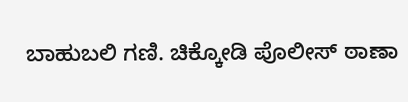ಬಾಹುಬಲಿ ಗಣಿ. ಚಿಕ್ಕೋಡಿ ಪೊಲೀಸ್ ಠಾಣಾ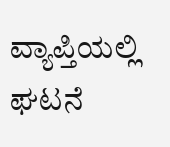ವ್ಯಾಪ್ತಿಯಲ್ಲಿ ಘಟನೆ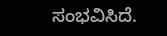ಸಂಭವಿಸಿದೆ‌.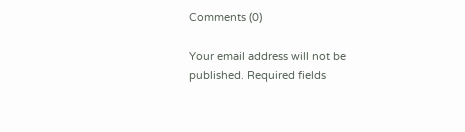Comments (0)

Your email address will not be published. Required fields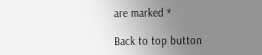are marked *

Back to top button